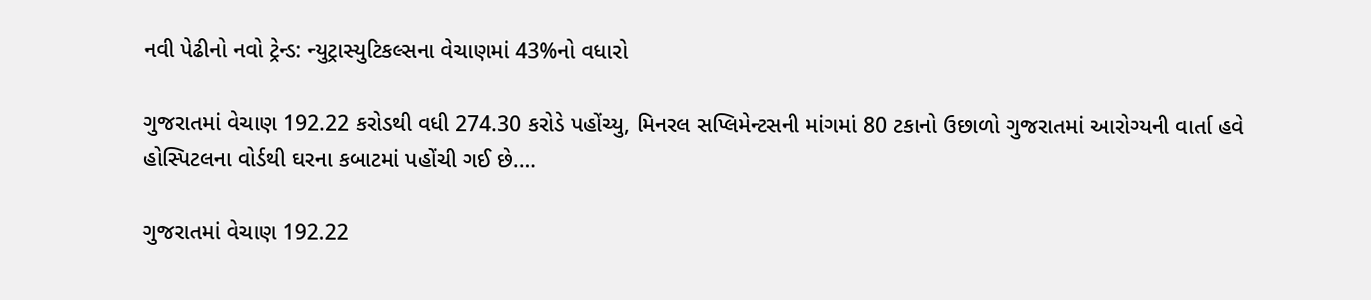નવી પેઢીનો નવો ટ્રેન્ડ: ન્યુટ્રાસ્યુટિકલ્સના વેચાણમાં 43%નો વધારો

ગુજરાતમાં વેચાણ 192.22 કરોડથી વધી 274.30 કરોડે પહોંચ્યુ, મિનરલ સપ્લિમેન્ટસની માંગમાં 80 ટકાનો ઉછાળો ગુજરાતમાં આરોગ્યની વાર્તા હવે હોસ્પિટલના વોર્ડથી ઘરના કબાટમાં પહોંચી ગઈ છે.…

ગુજરાતમાં વેચાણ 192.22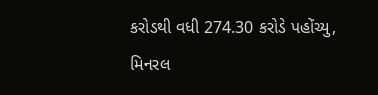કરોડથી વધી 274.30 કરોડે પહોંચ્યુ, મિનરલ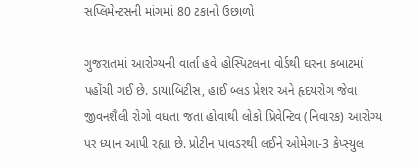સપ્લિમેન્ટસની માંગમાં 80 ટકાનો ઉછાળો

ગુજરાતમાં આરોગ્યની વાર્તા હવે હોસ્પિટલના વોર્ડથી ઘરના કબાટમાં પહોંચી ગઈ છે. ડાયાબિટીસ, હાઈ બ્લડ પ્રેશર અને હૃદયરોગ જેવા જીવનશૈલી રોગો વધતા જતા હોવાથી લોકો પ્રિવેન્ટિવ (નિવારક) આરોગ્ય પર ધ્યાન આપી રહ્યા છે. પ્રોટીન પાવડરથી લઈને ઓમેગા-3 કેપ્સ્યુલ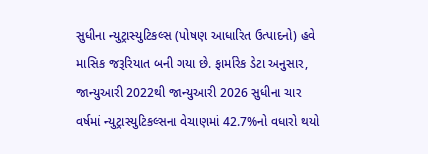સુધીના ન્યુટ્રાસ્યુટિકલ્સ (પોષણ આધારિત ઉત્પાદનો) હવે માસિક જરૂરિયાત બની ગયા છે. ફાર્મારેક ડેટા અનુસાર, જાન્યુઆરી 2022થી જાન્યુઆરી 2026 સુધીના ચાર વર્ષમાં ન્યુટ્રાસ્યુટિકલ્સના વેચાણમાં 42.7%નો વધારો થયો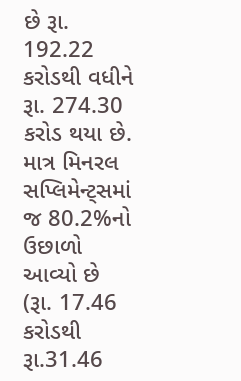છે રૂા. 192.22 કરોડથી વધીને રૂા. 274.30 કરોડ થયા છે. માત્ર મિનરલ સપ્લિમેન્ટ્સમાં જ 80.2%નો ઉછાળો આવ્યો છે (રૂા. 17.46 કરોડથી રૂા.31.46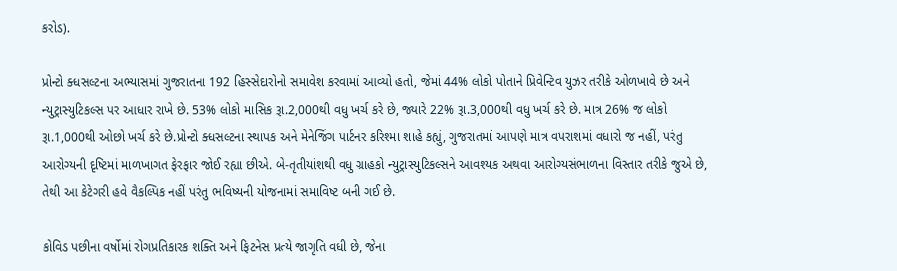કરોડ).

પ્રોન્ટો ક્ધસલ્ટના અભ્યાસમાં ગુજરાતના 192 હિસ્સેદારોનો સમાવેશ કરવામાં આવ્યો હતો, જેમાં 44% લોકો પોતાને પ્રિવેન્ટિવ યુઝર તરીકે ઓળખાવે છે અને ન્યુટ્રાસ્યુટિકલ્સ પર આધાર રાખે છે. 53% લોકો માસિક રૂા.2,000થી વધુ ખર્ચ કરે છે, જ્યારે 22% રૂા.3,000થી વધુ ખર્ચ કરે છે. માત્ર 26% જ લોકો રૂા.1,000થી ઓછો ખર્ચ કરે છે.પ્રોન્ટો ક્ધસલ્ટના સ્થાપક અને મેનેજિંગ પાર્ટનર કરિશ્મા શાહે કહ્યું, ગુજરાતમાં આપણે માત્ર વપરાશમાં વધારો જ નહીં, પરંતુ આરોગ્યની દૃષ્ટિમાં માળખાગત ફેરફાર જોઈ રહ્યા છીએ. બે-તૃતીયાંશથી વધુ ગ્રાહકો ન્યુટ્રાસ્યુટિકલ્સને આવશ્યક અથવા આરોગ્યસંભાળના વિસ્તાર તરીકે જુએ છે, તેથી આ કેટેગરી હવે વૈકલ્પિક નહીં પરંતુ ભવિષ્યની યોજનામાં સમાવિષ્ટ બની ગઈ છે.

કોવિડ પછીના વર્ષોમાં રોગપ્રતિકારક શક્તિ અને ફિટનેસ પ્રત્યે જાગૃતિ વધી છે, જેના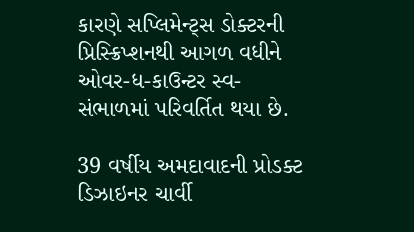કારણે સપ્લિમેન્ટ્સ ડોક્ટરની પ્રિસ્ક્રિપ્શનથી આગળ વધીને ઓવર-ધ-કાઉન્ટર સ્વ-સંભાળમાં પરિવર્તિત થયા છે.

39 વર્ષીય અમદાવાદની પ્રોડક્ટ ડિઝાઇનર ચાર્વી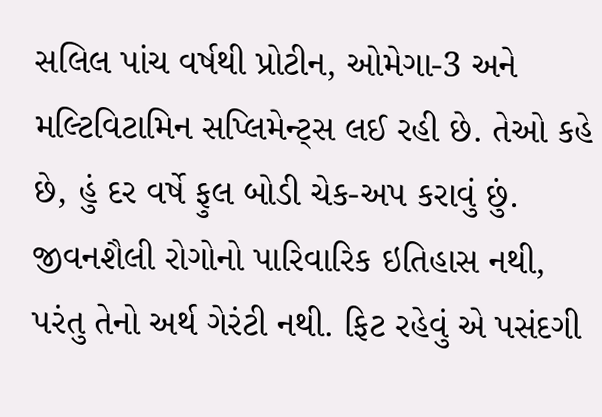સલિલ પાંચ વર્ષથી પ્રોટીન, ઓમેગા-3 અને મલ્ટિવિટામિન સપ્લિમેન્ટ્સ લઈ રહી છે. તેઓ કહે છે, હું દર વર્ષે ફુલ બોડી ચેક-અપ કરાવું છું. જીવનશૈલી રોગોનો પારિવારિક ઇતિહાસ નથી, પરંતુ તેનો અર્થ ગેરંટી નથી. ફિટ રહેવું એ પસંદગી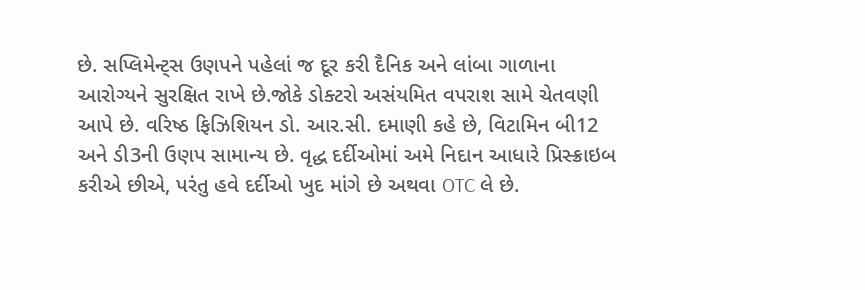છે. સપ્લિમેન્ટ્સ ઉણપને પહેલાં જ દૂર કરી દૈનિક અને લાંબા ગાળાના આરોગ્યને સુરક્ષિત રાખે છે.જોકે ડોક્ટરો અસંયમિત વપરાશ સામે ચેતવણી આપે છે. વરિષ્ઠ ફિઝિશિયન ડો. આર.સી. દમાણી કહે છે, વિટામિન બી12 અને ડી3ની ઉણપ સામાન્ય છે. વૃદ્ધ દર્દીઓમાં અમે નિદાન આધારે પ્રિસ્ક્રાઇબ કરીએ છીએ, પરંતુ હવે દર્દીઓ ખુદ માંગે છે અથવા OTC લે છે.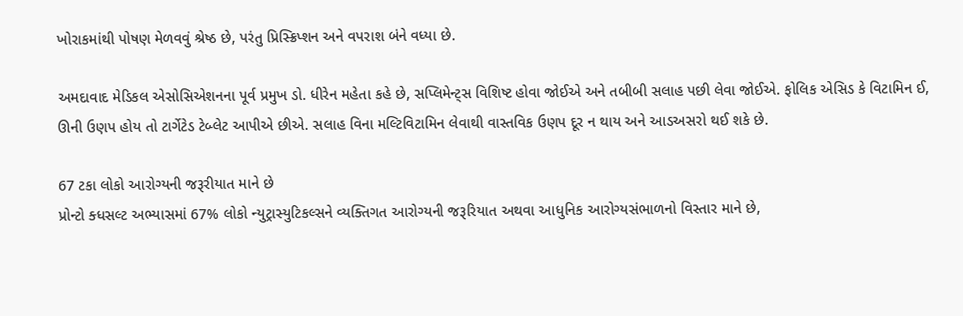ખોરાકમાંથી પોષણ મેળવવું શ્રેષ્ઠ છે, પરંતુ પ્રિસ્ક્રિપ્શન અને વપરાશ બંને વધ્યા છે.

અમદાવાદ મેડિકલ એસોસિએશનના પૂર્વ પ્રમુખ ડો. ધીરેન મહેતા કહે છે, સપ્લિમેન્ટ્સ વિશિષ્ટ હોવા જોઈએ અને તબીબી સલાહ પછી લેવા જોઈએ. ફોલિક એસિડ કે વિટામિન ઈ, ઊની ઉણપ હોય તો ટાર્ગેટેડ ટેબ્લેટ આપીએ છીએ. સલાહ વિના મલ્ટિવિટામિન લેવાથી વાસ્તવિક ઉણપ દૂર ન થાય અને આડઅસરો થઈ શકે છે.

67 ટકા લોકો આરોગ્યની જરૂરીયાત માને છે
પ્રોન્ટો ક્ધસલ્ટ અભ્યાસમાં 67% લોકો ન્યુટ્રાસ્યુટિકલ્સને વ્યક્તિગત આરોગ્યની જરૂરિયાત અથવા આધુનિક આરોગ્યસંભાળનો વિસ્તાર માને છે,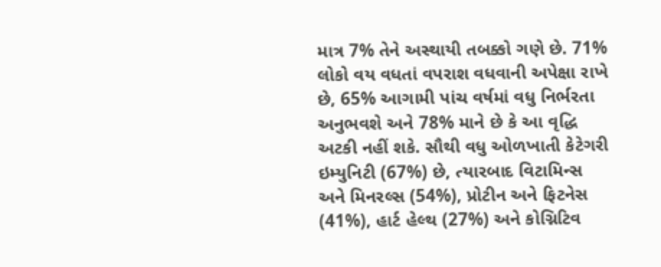માત્ર 7% તેને અસ્થાયી તબક્કો ગણે છે. 71% લોકો વય વધતાં વપરાશ વધવાની અપેક્ષા રાખે છે, 65% આગામી પાંચ વર્ષમાં વધુ નિર્ભરતા અનુભવશે અને 78% માને છે કે આ વૃદ્ધિ અટકી નહીં શકે. સૌથી વધુ ઓળખાતી કેટેગરી ઇમ્યુનિટી (67%) છે, ત્યારબાદ વિટામિન્સ અને મિનરલ્સ (54%), પ્રોટીન અને ફિટનેસ (41%), હાર્ટ હેલ્થ (27%) અને કોગ્નિટિવ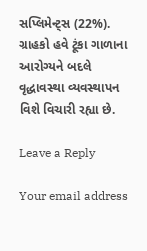સપ્લિમેન્ટ્સ (22%). ગ્રાહકો હવે ટૂંકા ગાળાના આરોગ્યને બદલે વૃદ્ધાવસ્થા વ્યવસ્થાપન વિશે વિચારી રહ્યા છે.

Leave a Reply

Your email address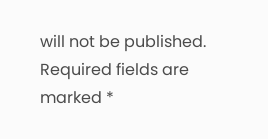will not be published. Required fields are marked *